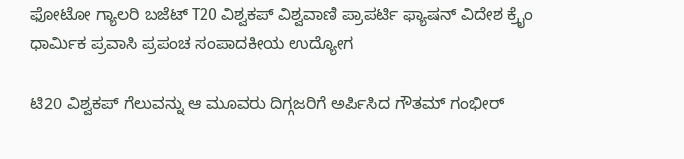ಫೋಟೋ ಗ್ಯಾಲರಿ ಬಜೆಟ್ T20 ವಿಶ್ವಕಪ್ ವಿಶ್ವವಾಣಿ ಪ್ರಾಪರ್ಟಿ ಫ್ಯಾಷನ್ ವಿದೇಶ ಕ್ರೈಂ ಧಾರ್ಮಿಕ ಪ್ರವಾಸಿ ಪ್ರಪಂಚ ಸಂಪಾದಕೀಯ ಉದ್ಯೋಗ

ಟಿ20 ವಿಶ್ವಕಪ್ ಗೆಲುವನ್ನು ಆ ಮೂವರು ದಿಗ್ಗಜರಿಗೆ ಅರ್ಪಿಸಿದ ಗೌತಮ್ ಗಂಭೀರ್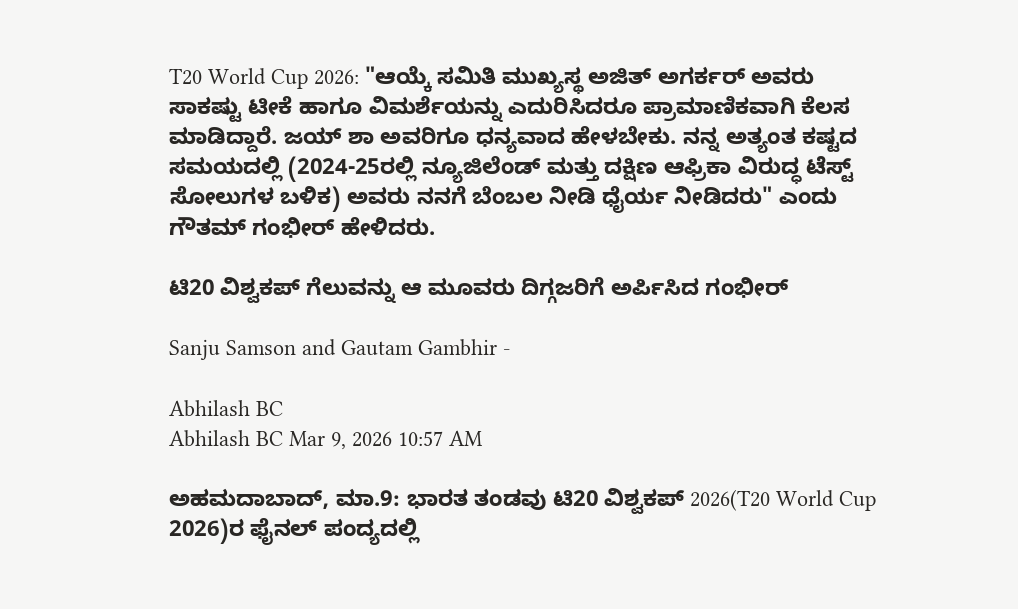T20 World Cup 2026: "ಆಯ್ಕೆ ಸಮಿತಿ ಮುಖ್ಯಸ್ಥ ಅಜಿತ್ ಅಗರ್ಕರ್ ಅವರು ಸಾಕಷ್ಟು ಟೀಕೆ ಹಾಗೂ ವಿಮರ್ಶೆಯನ್ನು ಎದುರಿಸಿದರೂ ಪ್ರಾಮಾಣಿಕವಾಗಿ ಕೆಲಸ ಮಾಡಿದ್ದಾರೆ. ಜಯ್ ಶಾ ಅವರಿಗೂ ಧನ್ಯವಾದ ಹೇಳಬೇಕು. ನನ್ನ ಅತ್ಯಂತ ಕಷ್ಟದ ಸಮಯದಲ್ಲಿ (2024-25ರಲ್ಲಿ ನ್ಯೂಜಿಲೆಂಡ್ ಮತ್ತು ದಕ್ಷಿಣ ಆಫ್ರಿಕಾ ವಿರುದ್ಧ ಟೆಸ್ಟ್ ಸೋಲುಗಳ ಬಳಿಕ) ಅವರು ನನಗೆ ಬೆಂಬಲ ನೀಡಿ ಧೈರ್ಯ ನೀಡಿದರು" ಎಂದು ಗೌತಮ್‌ ಗಂಭೀರ್‌ ಹೇಳಿದರು.

ಟಿ20 ವಿಶ್ವಕಪ್ ಗೆಲುವನ್ನು ಆ ಮೂವರು ದಿಗ್ಗಜರಿಗೆ ಅರ್ಪಿಸಿದ ಗಂಭೀರ್

Sanju Samson and Gautam Gambhir -

Abhilash BC
Abhilash BC Mar 9, 2026 10:57 AM

ಅಹಮದಾಬಾದ್‌, ಮಾ.9: ಭಾರತ ತಂಡವು ಟಿ20 ವಿಶ್ವಕಪ್ 2026(T20 World Cup 2026)ರ ಫೈನಲ್‌ ಪಂದ್ಯದಲ್ಲಿ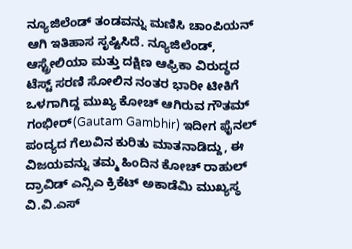ನ್ಯೂಜಿಲೆಂಡ್ ತಂಡವನ್ನು ಮಣಿಸಿ ಚಾಂಪಿಯನ್‌ ಆಗಿ ಇತಿಹಾಸ ಸೃಷ್ಟಿಸಿದೆ. ನ್ಯೂಜಿಲೆಂಡ್, ಆಸ್ಟ್ರೇಲಿಯಾ ಮತ್ತು ದಕ್ಷಿಣ ಆಫ್ರಿಕಾ ವಿರುದ್ಧದ ಟೆಸ್ಟ್ ಸರಣಿ ಸೋಲಿನ ನಂತರ ಭಾರೀ ಟೀಕಿಗೆ ಒಳಗಾಗಿದ್ದ ಮುಖ್ಯ ಕೋಚ್‌ ಆಗಿರುವ ಗೌತಮ್‌ ಗಂಭೀರ್‌(Gautam Gambhir) ಇದೀಗ ಫೈನಲ್‌ ಪಂದ್ಯದ ಗೆಲುವಿನ ಕುರಿತು ಮಾತನಾಡಿದ್ದು, ಈ ವಿಜಯವನ್ನು ತಮ್ಮ ಹಿಂದಿನ ಕೋಚ್ ರಾಹುಲ್ ದ್ರಾವಿಡ್ ಎನ್ಸಿಎ ಕ್ರಿಕೆಟ್ ಅಕಾಡೆಮಿ ಮುಖ್ಯಸ್ಥ ವಿ.ವಿ.ಎಸ್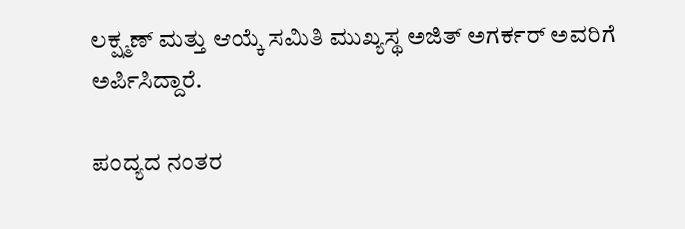ಲಕ್ಷ್ಮಣ್ ಮತ್ತು ಆಯ್ಕೆ ಸಮಿತಿ ಮುಖ್ಯಸ್ಥ ಅಜಿತ್ ಅಗರ್ಕರ್ ಅವರಿಗೆ ಅರ್ಪಿಸಿದ್ದಾರೆ.

ಪಂದ್ಯದ ನಂತರ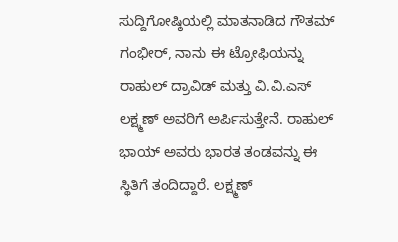ಸುದ್ದಿಗೋಷ್ಠಿಯಲ್ಲಿ ಮಾತನಾಡಿದ ಗೌತಮ್ ಗಂಭೀರ್, ನಾನು ಈ ಟ್ರೋಫಿಯನ್ನು ರಾಹುಲ್ ದ್ರಾವಿಡ್ ಮತ್ತು ವಿ.ವಿ.ಎಸ್ ಲಕ್ಷ್ಮಣ್ ಅವರಿಗೆ ಅರ್ಪಿಸುತ್ತೇನೆ. ರಾಹುಲ್ ಭಾಯ್ ಅವರು ಭಾರತ ತಂಡವನ್ನು ಈ ಸ್ಥಿತಿಗೆ ತಂದಿದ್ದಾರೆ. ಲಕ್ಷ್ಮಣ್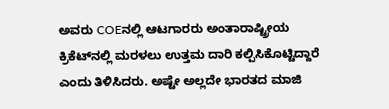ಅವರು COEನಲ್ಲಿ ಆಟಗಾರರು ಅಂತಾರಾಷ್ಟ್ರೀಯ ಕ್ರಿಕೆಟ್‌ನಲ್ಲಿ ಮರಳಲು ಉತ್ತಮ ದಾರಿ ಕಲ್ಪಿಸಿಕೊಟ್ಟಿದ್ದಾರೆ ಎಂದು ತಿಳಿಸಿದರು. ಅಷ್ಟೇ ಅಲ್ಲದೇ ಭಾರತದ ಮಾಜಿ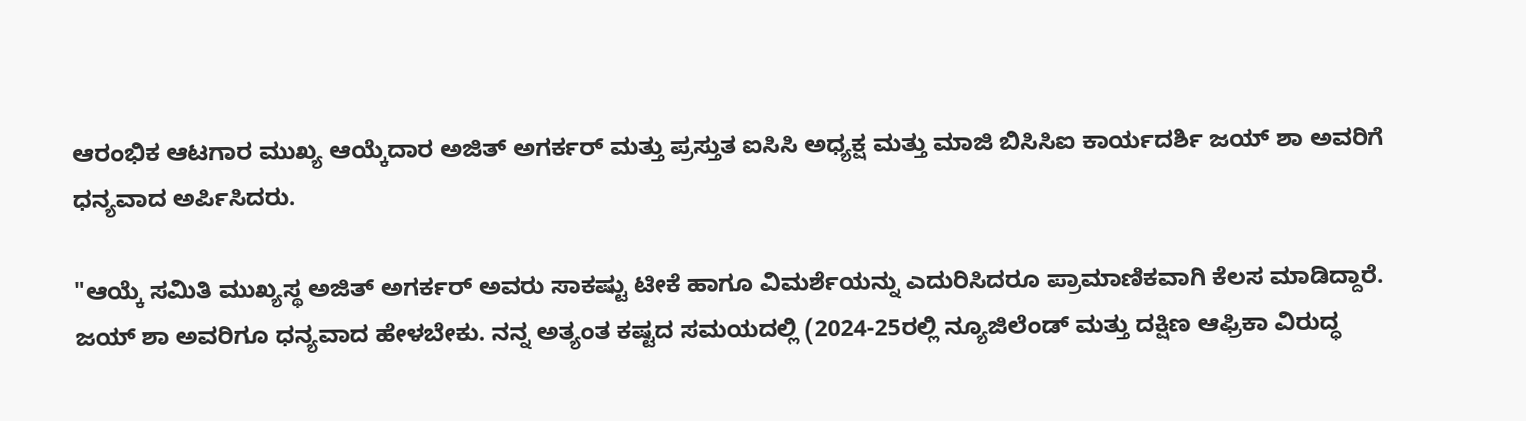ಆರಂಭಿಕ ಆಟಗಾರ ಮುಖ್ಯ ಆಯ್ಕೆದಾರ ಅಜಿತ್ ಅಗರ್ಕರ್ ಮತ್ತು ಪ್ರಸ್ತುತ ಐಸಿಸಿ ಅಧ್ಯಕ್ಷ ಮತ್ತು ಮಾಜಿ ಬಿಸಿಸಿಐ ಕಾರ್ಯದರ್ಶಿ ಜಯ್ ಶಾ ಅವರಿಗೆ ಧನ್ಯವಾದ ಅರ್ಪಿಸಿದರು.

"ಆಯ್ಕೆ ಸಮಿತಿ ಮುಖ್ಯಸ್ಥ ಅಜಿತ್ ಅಗರ್ಕರ್ ಅವರು ಸಾಕಷ್ಟು ಟೀಕೆ ಹಾಗೂ ವಿಮರ್ಶೆಯನ್ನು ಎದುರಿಸಿದರೂ ಪ್ರಾಮಾಣಿಕವಾಗಿ ಕೆಲಸ ಮಾಡಿದ್ದಾರೆ. ಜಯ್ ಶಾ ಅವರಿಗೂ ಧನ್ಯವಾದ ಹೇಳಬೇಕು. ನನ್ನ ಅತ್ಯಂತ ಕಷ್ಟದ ಸಮಯದಲ್ಲಿ (2024-25ರಲ್ಲಿ ನ್ಯೂಜಿಲೆಂಡ್ ಮತ್ತು ದಕ್ಷಿಣ ಆಫ್ರಿಕಾ ವಿರುದ್ಧ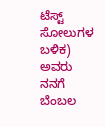ಟೆಸ್ಟ್ ಸೋಲುಗಳ ಬಳಿಕ) ಅವರು ನನಗೆ ಬೆಂಬಲ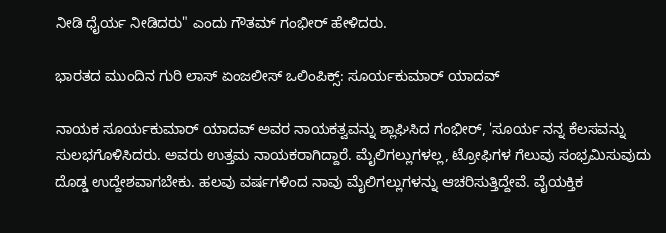ನೀಡಿ ಧೈರ್ಯ ನೀಡಿದರು" ಎಂದು ಗೌತಮ್‌ ಗಂಭೀರ್‌ ಹೇಳಿದರು.

ಭಾರತದ ಮುಂದಿನ ಗುರಿ ಲಾಸ್ ಏಂಜಲೀಸ್ ಒಲಿಂಪಿಕ್ಸ್: ಸೂರ್ಯಕುಮಾರ್ ಯಾದವ್

ನಾಯಕ ಸೂರ್ಯಕುಮಾರ್ ಯಾದವ್ ಅವರ ನಾಯಕತ್ವವನ್ನು ಶ್ಲಾಘಿಸಿದ ಗಂಭೀರ್‌, 'ಸೂರ್ಯ ನನ್ನ ಕೆಲಸವನ್ನು ಸುಲಭಗೊಳಿಸಿದರು. ಅವರು ಉತ್ತಮ ನಾಯಕರಾಗಿದ್ದಾರೆ. ಮೈಲಿಗಲ್ಲುಗಳಲ್ಲ, ಟ್ರೋಫಿಗಳ ಗೆಲುವು ಸಂಭ್ರಮಿಸುವುದು ದೊಡ್ಡ ಉದ್ದೇಶವಾಗಬೇಕು. ಹಲವು ವರ್ಷಗಳಿಂದ ನಾವು ಮೈಲಿಗಲ್ಲುಗಳನ್ನು ಆಚರಿಸುತ್ತಿದ್ದೇವೆ. ವೈಯಕ್ತಿಕ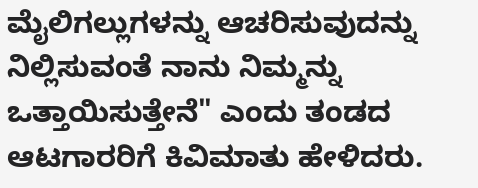ಮೈಲಿಗಲ್ಲುಗಳನ್ನು ಆಚರಿಸುವುದನ್ನು ನಿಲ್ಲಿಸುವಂತೆ ನಾನು ನಿಮ್ಮನ್ನು ಒತ್ತಾಯಿಸುತ್ತೇನೆ" ಎಂದು ತಂಡದ ಆಟಗಾರರಿಗೆ ಕಿವಿಮಾತು ಹೇಳಿದರು.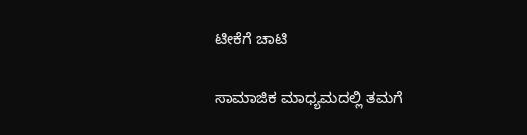ಟೀಕೆಗೆ ಚಾಟಿ

ಸಾಮಾಜಿಕ ಮಾಧ್ಯಮದಲ್ಲಿ ತಮಗೆ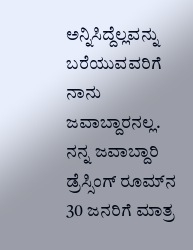ಅನ್ನಿಸಿದ್ದೆಲ್ಲವನ್ನು ಬರೆಯುವವರಿಗೆ ನಾನು ಜವಾಬ್ದಾರನಲ್ಲ. ನನ್ನ ಜವಾಬ್ದಾರಿ ಡ್ರೆಸ್ಸಿಂಗ್ ರೂಮ್‌ನ 30 ಜನರಿಗೆ ಮಾತ್ರ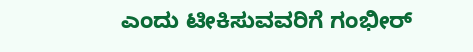ಎಂದು ಟೀಕಿಸುವವರಿಗೆ ಗಂಭೀರ್‌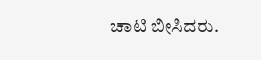ಚಾಟಿ ಬೀಸಿದರು.